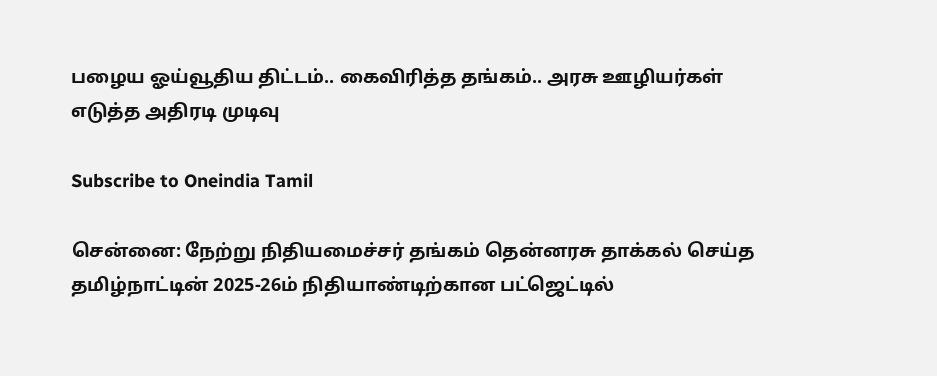பழைய ஓய்வூதிய திட்டம்.. கைவிரித்த தங்கம்.. அரசு ஊழியர்கள் எடுத்த அதிரடி முடிவு

Subscribe to Oneindia Tamil

சென்னை: நேற்று நிதியமைச்சர் தங்கம் தென்னரசு தாக்கல் செய்த தமிழ்நாட்டின் 2025-26ம் நிதியாண்டிற்கான பட்ஜெட்டில்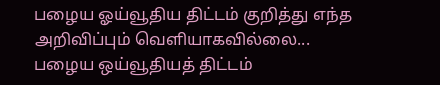பழைய ஓய்வூதிய திட்டம் குறித்து எந்த அறிவிப்பும் வெளியாகவில்லை... பழைய ஒய்வூதியத் திட்டம்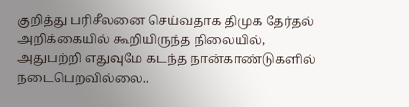குறித்து பரிசீலனை செய்வதாக திமுக தேர்தல் அறிக்கையில் கூறியிருந்த நிலையில், அதுபற்றி எதுவுமே கடந்த நான்காண்டுகளில் நடைபெறவில்லை..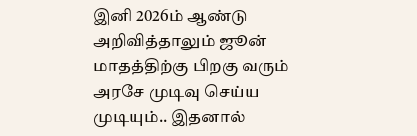இனி 2026ம் ஆண்டு அறிவித்தாலும் ஜூன் மாதத்திற்கு பிறகு வரும் அரசே முடிவு செய்ய முடியும்.. இதனால்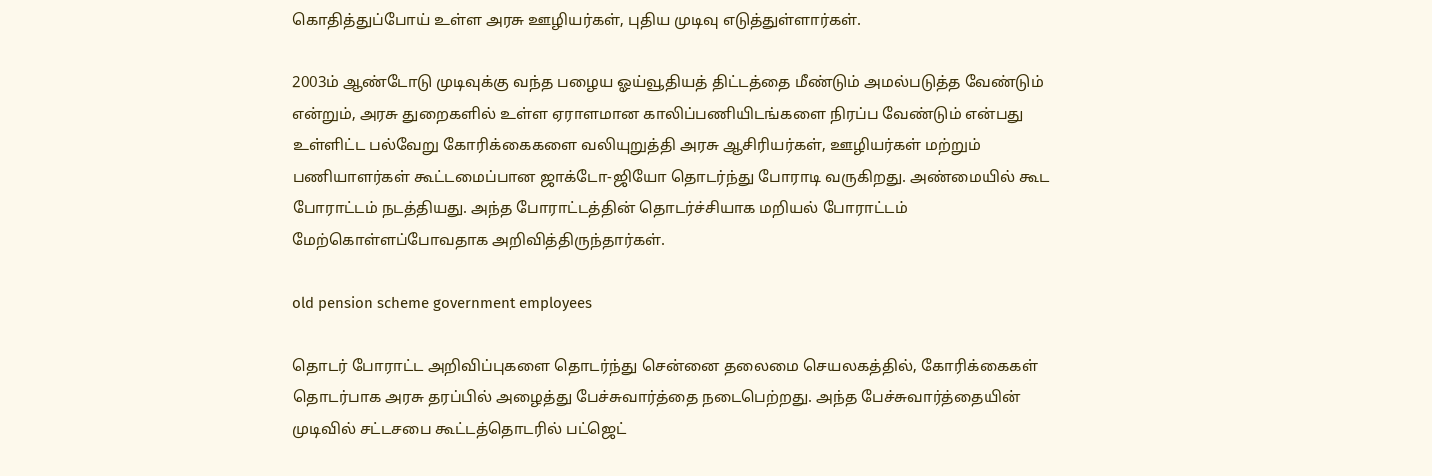கொதித்துப்போய் உள்ள அரசு ஊழியர்கள், புதிய முடிவு எடுத்துள்ளார்கள்.

2003ம் ஆண்டோடு முடிவுக்கு வந்த பழைய ஓய்வூதியத் திட்டத்தை மீண்டும் அமல்படுத்த வேண்டும் என்றும், அரசு துறைகளில் உள்ள ஏராளமான காலிப்பணியிடங்களை நிரப்ப வேண்டும் என்பது உள்ளிட்ட பல்வேறு கோரிக்கைகளை வலியுறுத்தி அரசு ஆசிரியர்கள், ஊழியர்கள் மற்றும் பணியாளர்கள் கூட்டமைப்பான ஜாக்டோ-ஜியோ தொடர்ந்து போராடி வருகிறது. அண்மையில் கூட போராட்டம் நடத்தியது. அந்த போராட்டத்தின் தொடர்ச்சியாக மறியல் போராட்டம் மேற்கொள்ளப்போவதாக அறிவித்திருந்தார்கள்.

old pension scheme government employees

தொடர் போராட்ட அறிவிப்புகளை தொடர்ந்து சென்னை தலைமை செயலகத்தில், கோரிக்கைகள் தொடர்பாக அரசு தரப்பில் அழைத்து பேச்சுவார்த்தை நடைபெற்றது. அந்த பேச்சுவார்த்தையின் முடிவில் சட்டசபை கூட்டத்தொடரில் பட்ஜெட்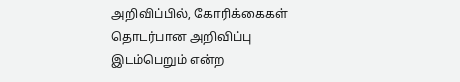அறிவிப்பில், கோரிக்கைகள் தொடர்பான அறிவிப்பு இடம்பெறும் என்ற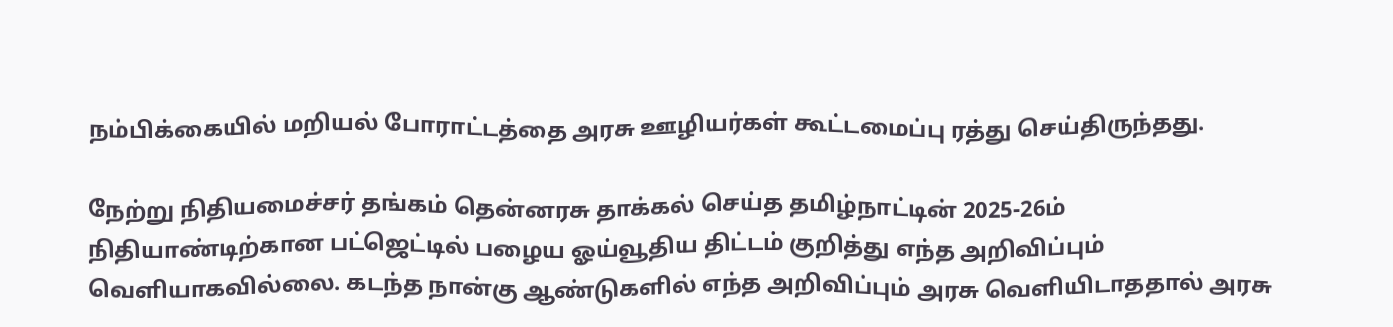நம்பிக்கையில் மறியல் போராட்டத்தை அரசு ஊழியர்கள் கூட்டமைப்பு ரத்து செய்திருந்தது.

நேற்று நிதியமைச்சர் தங்கம் தென்னரசு தாக்கல் செய்த தமிழ்நாட்டின் 2025-26ம் நிதியாண்டிற்கான பட்ஜெட்டில் பழைய ஓய்வூதிய திட்டம் குறித்து எந்த அறிவிப்பும் வெளியாகவில்லை. கடந்த நான்கு ஆண்டுகளில் எந்த அறிவிப்பும் அரசு வெளியிடாததால் அரசு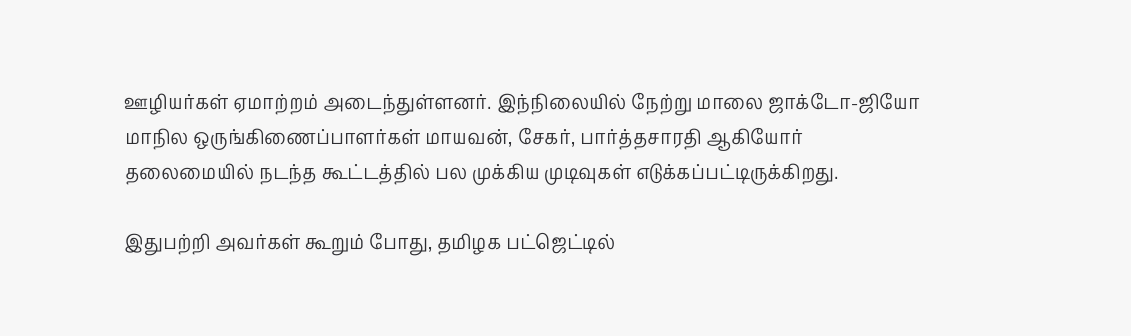ஊழியர்கள் ஏமாற்றம் அடைந்துள்ளனர். இந்நிலையில் நேற்று மாலை ஜாக்டோ-ஜியோ மாநில ஒருங்கிணைப்பாளர்கள் மாயவன், சேகர், பார்த்தசாரதி ஆகியோர் தலைமையில் நடந்த கூட்டத்தில் பல முக்கிய முடிவுகள் எடுக்கப்பட்டிருக்கிறது.

இதுபற்றி அவர்கள் கூறும் போது, தமிழக பட்ஜெட்டில்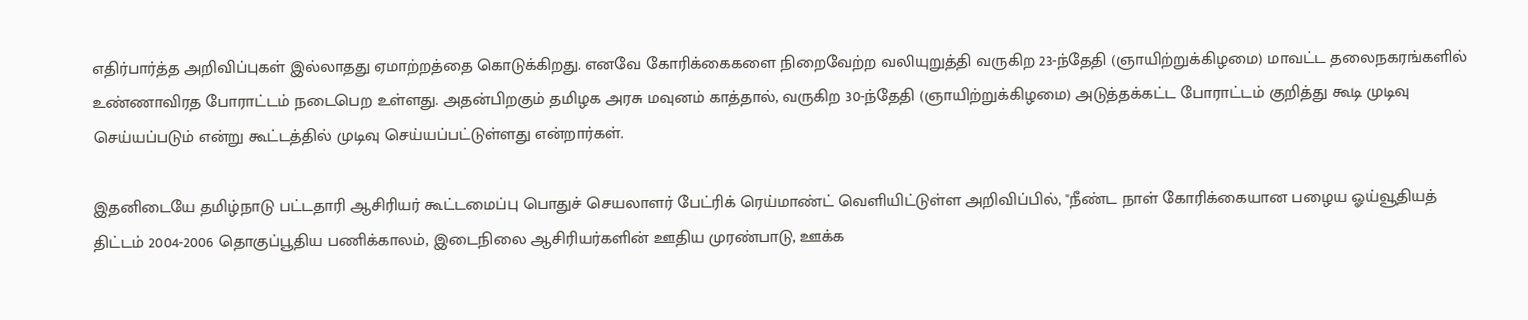எதிர்பார்த்த அறிவிப்புகள் இல்லாதது ஏமாற்றத்தை கொடுக்கிறது. எனவே கோரிக்கைகளை நிறைவேற்ற வலியுறுத்தி வருகிற 23-ந்தேதி (ஞாயிற்றுக்கிழமை) மாவட்ட தலைநகரங்களில் உண்ணாவிரத போராட்டம் நடைபெற உள்ளது. அதன்பிறகும் தமிழக அரசு மவுனம் காத்தால், வருகிற 30-ந்தேதி (ஞாயிற்றுக்கிழமை) அடுத்தக்கட்ட போராட்டம் குறித்து கூடி முடிவு செய்யப்படும் என்று கூட்டத்தில் முடிவு செய்யப்பட்டுள்ளது என்றார்கள்.

இதனிடையே தமிழ்நாடு பட்டதாரி ஆசிரியர் கூட்டமைப்பு பொதுச் செயலாளர் பேட்ரிக் ரெய்மாண்ட் வெளியிட்டுள்ள அறிவிப்பில், "நீண்ட நாள் கோரிக்கையான பழைய ஓய்வூதியத் திட்டம் 2004-2006 தொகுப்பூதிய பணிக்காலம், இடைநிலை ஆசிரியர்களின் ஊதிய முரண்பாடு, ஊக்க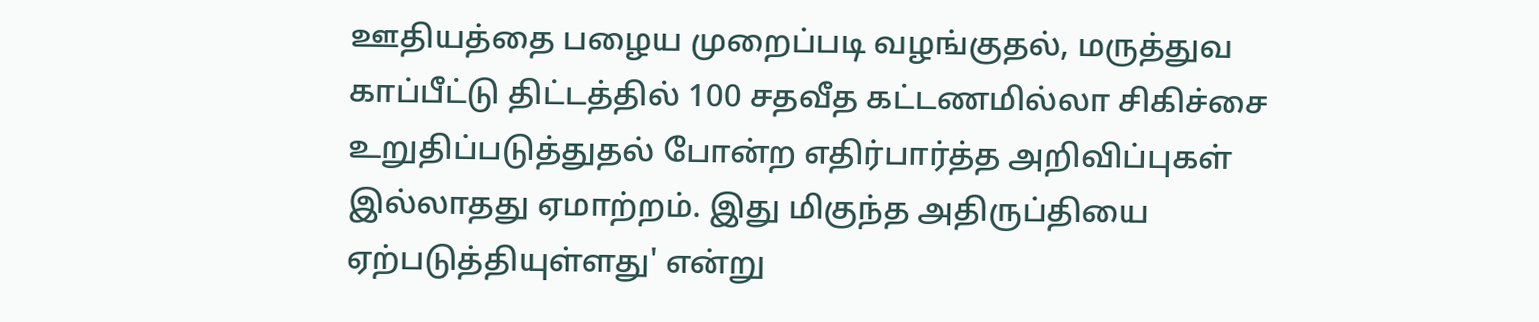ஊதியத்தை பழைய முறைப்படி வழங்குதல், மருத்துவ காப்பீட்டு திட்டத்தில் 100 சதவீத கட்டணமில்லா சிகிச்சை உறுதிப்படுத்துதல் போன்ற எதிர்பார்த்த அறிவிப்புகள் இல்லாதது ஏமாற்றம். இது மிகுந்த அதிருப்தியை ஏற்படுத்தியுள்ளது' என்று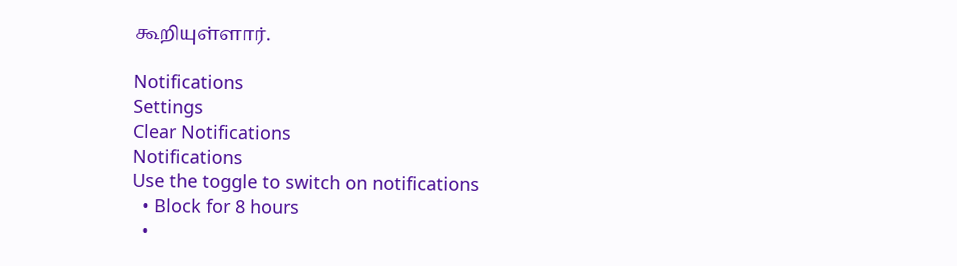கூறியுள்ளார்.

Notifications
Settings
Clear Notifications
Notifications
Use the toggle to switch on notifications
  • Block for 8 hours
  •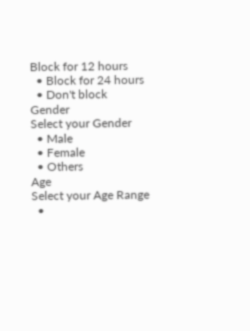Block for 12 hours
  • Block for 24 hours
  • Don't block
Gender
Select your Gender
  • Male
  • Female
  • Others
Age
Select your Age Range
  •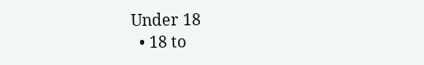Under 18
  • 18 to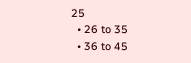25
  • 26 to 35
  • 36 to 45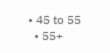• 45 to 55
  • 55+